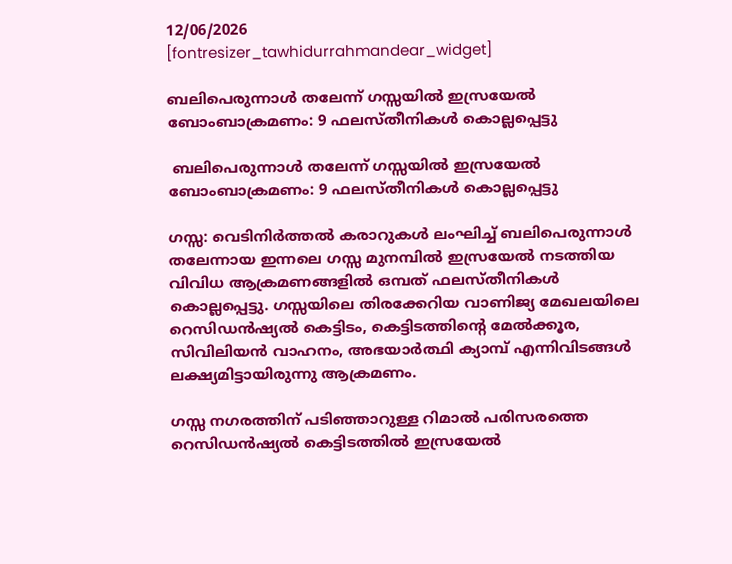12/06/2026
[fontresizer_tawhidurrahmandear_widget]

ബലിപെരുന്നാൾ തലേന്ന് ഗസ്സയിൽ ഇസ്രയേൽ ബോംബാക്രമണം: 9 ഫലസ്തീനികൾ കൊല്ലപ്പെട്ടു

 ബലിപെരുന്നാൾ തലേന്ന് ഗസ്സയിൽ ഇസ്രയേൽ ബോംബാക്രമണം: 9 ഫലസ്തീനികൾ കൊല്ലപ്പെട്ടു

ഗസ്സ: വെടിനിർത്തൽ കരാറുകൾ ലംഘിച്ച് ബലിപെരുന്നാള്‍ തലേന്നായ ഇന്നലെ ഗസ്സ മുനമ്പിൽ ഇസ്രയേൽ നടത്തിയ വിവിധ ആക്രമണങ്ങളിൽ ഒമ്പത് ഫലസ്തീനികൾ കൊല്ലപ്പെട്ടു. ഗസ്സയിലെ തിരക്കേറിയ വാണിജ്യ മേഖലയിലെ റെസിഡൻഷ്യൽ കെട്ടിടം, കെട്ടിടത്തിന്റെ മേൽക്കൂര, സിവിലിയൻ വാഹനം, അഭയാർത്ഥി ക്യാമ്പ് എന്നിവിടങ്ങൾ ലക്ഷ്യമിട്ടായിരുന്നു ആക്രമണം.

ഗസ്സ നഗരത്തിന് പടിഞ്ഞാറുള്ള റിമാൽ പരിസരത്തെ റെസിഡൻഷ്യൽ കെട്ടിടത്തിൽ ഇസ്രയേൽ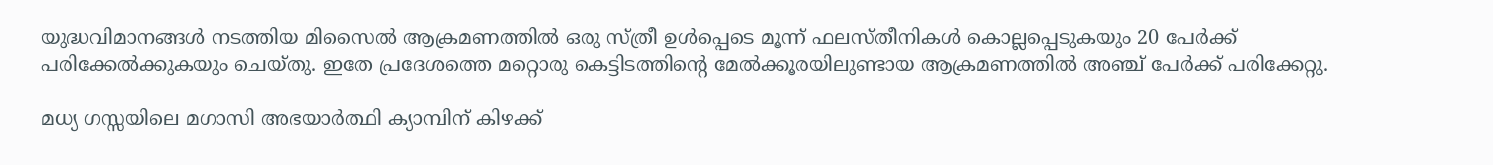യുദ്ധവിമാനങ്ങൾ നടത്തിയ മിസൈൽ ആക്രമണത്തിൽ ഒരു സ്ത്രീ ഉൾപ്പെടെ മൂന്ന് ഫലസ്തീനികൾ കൊല്ലപ്പെടുകയും 20 പേർക്ക് പരിക്കേൽക്കുകയും ചെയ്തു. ഇതേ പ്രദേശത്തെ മറ്റൊരു കെട്ടിടത്തിന്റെ മേൽക്കൂരയിലുണ്ടായ ആക്രമണത്തിൽ അഞ്ച് പേർക്ക് പരിക്കേറ്റു.

മധ്യ ഗസ്സയിലെ മഗാസി അഭയാർത്ഥി ക്യാമ്പിന് കിഴക്ക്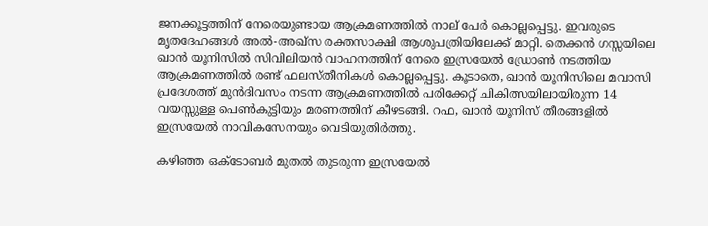ജനക്കൂട്ടത്തിന് നേരെയുണ്ടായ ആക്രമണത്തിൽ നാല് പേർ കൊല്ലപ്പെട്ടു. ഇവരുടെ മൃതദേഹങ്ങൾ അൽ-അഖ്‌സ രക്തസാക്ഷി ആശുപത്രിയിലേക്ക് മാറ്റി. തെക്കൻ ഗസ്സയിലെ ഖാൻ യൂനിസിൽ സിവിലിയൻ വാഹനത്തിന് നേരെ ഇസ്രയേൽ ഡ്രോൺ നടത്തിയ ആക്രമണത്തിൽ രണ്ട് ഫലസ്തീനികൾ കൊല്ലപ്പെട്ടു. കൂടാതെ, ഖാൻ യൂനിസിലെ മവാസി പ്രദേശത്ത് മുൻദിവസം നടന്ന ആക്രമണത്തിൽ പരിക്കേറ്റ് ചികിത്സയിലായിരുന്ന 14 വയസ്സുള്ള പെൺകുട്ടിയും മരണത്തിന് കീഴടങ്ങി. റഫ, ഖാൻ യൂനിസ് തീരങ്ങളിൽ ഇസ്രയേൽ നാവികസേനയും വെടിയുതിർത്തു.

കഴിഞ്ഞ ഒക്ടോബർ മുതൽ തുടരുന്ന ഇസ്രയേൽ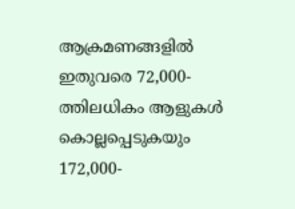ആക്രമണങ്ങളിൽ ഇതുവരെ 72,000-ത്തിലധികം ആളുകൾ കൊല്ലപ്പെടുകയും 172,000-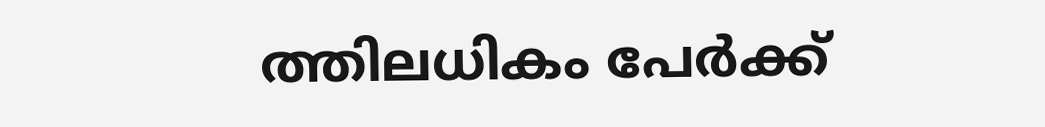ത്തിലധികം പേർക്ക്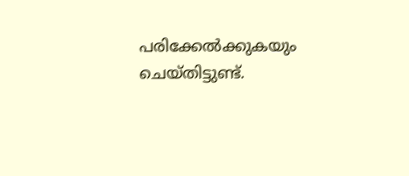പരിക്കേൽക്കുകയും ചെയ്തിട്ടുണ്ട്.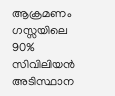ആക്രമണം ഗസ്സയിലെ 90% സിവിലിയൻ അടിസ്ഥാന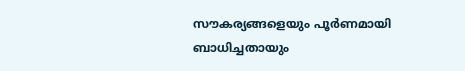സൗകര്യങ്ങളെയും പൂർണമായി ബാധിച്ചതായും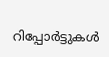റിപ്പോർട്ടുകൾ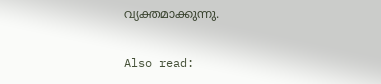വ്യക്തമാക്കുന്നു.

Also read: